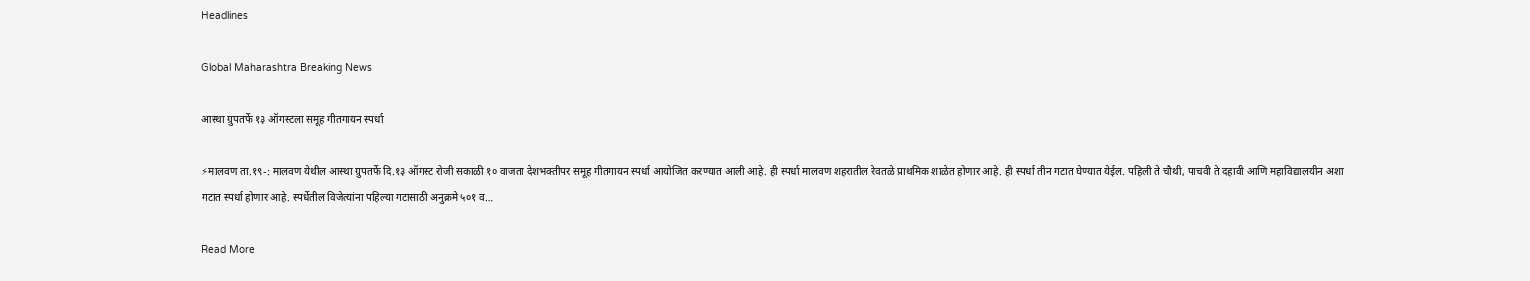Headlines

Global Maharashtra Breaking News

आस्था ग्रुपतर्फे १३ ऑगस्टला समूह गीतगायन स्पर्धा

⚡मालवण ता.१९-: मालवण येथील आस्था ग्रुपतर्फे दि.१३ ऑगस्ट रोजी सकाळी १० वाजता देशभक्तीपर समूह गीतगायन स्पर्धा आयोजित करण्यात आली आहे. ही स्पर्धा मालवण शहरातील रेवतळे प्राथमिक शाळेत होणार आहे. ही स्पर्धा तीन गटात घेण्यात येईल. पहिली ते चौथी, पाचवी ते दहावी आणि महाविद्यालयीन अशा गटात स्पर्धा होणार आहे. स्पर्धेतील विजेत्यांना पहिल्या गटासाठी अनुक्रमे ५०१ व…

Read More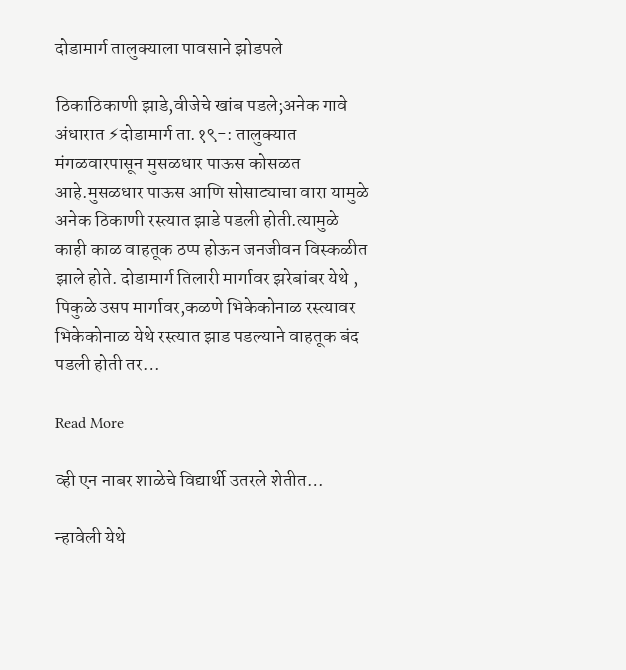दोडामार्ग तालुक्याला पावसाने झोडपले

ठिकाठिकाणी झाडे,वीजेचे खांब पडले;अनेक गावे अंधारात ⚡दोडामार्ग ता.१९-: तालुक्यात मंगळवारपासून मुसळधार पाऊस कोसळत आहे.मुसळधार पाऊस आणि सोसाट्याचा वारा यामुळे अनेक ठिकाणी रस्त्यात झाडे पडली होती.त्यामुळे काही काळ वाहतूक ठप्प होऊन जनजीवन विस्कळीत झाले होते. दोडामार्ग तिलारी मार्गावर झरेबांबर येथे , पिकुळे उसप मार्गावर,कळणे भिकेकोनाळ रस्त्यावर भिकेकोनाळ येथे रस्त्यात झाड पडल्याने वाहतूक बंद पडली होती तर…

Read More

व्ही एन नाबर शाळेचे विद्यार्थी उतरले शेतीत…

न्हावेली येथे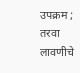उपक्रम ; तरवा लावणीचे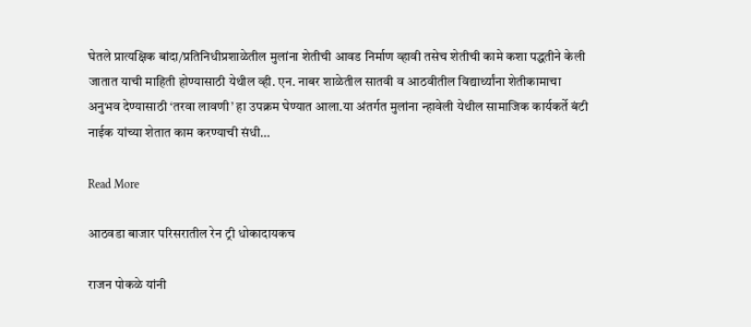घेतले प्रात्यक्षिक बांदा/प्रतिनिधीप्रशाळेतील मुलांना शेतीची आवड निर्माण व्हावी तसेच शेतीची कामे कशा पद्धतीने केली जातात याची माहिती होण्यासाठी येथील व्ही. एन. नाबर शाळेतील सातवी व आठवीतील विद्यार्थ्यांना शेतीकामाचा अनुभव देण्यासाठी ‘तरवा लावणी’ हा उपक्रम घेण्यात आला.या अंतर्गत मुलांना न्हावेली येथील सामाजिक कार्यकर्ते बंटी नाईक यांच्या शेतात काम करण्याची संधी…

Read More

आठवडा बाजार परिसरातील रेन ट्री धोकादायकच

राजन पोकळे यांनी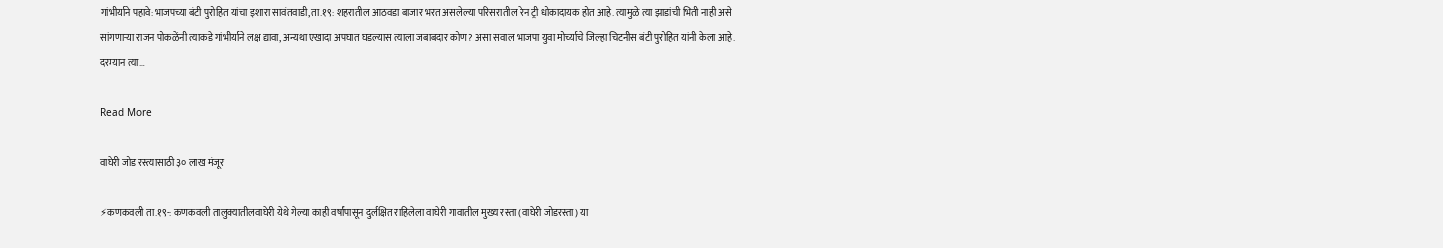गांभीर्याने पहावे:भाजपच्या बंटी पुरोहित यांचा इशारा सावंतवाडी,ता.१९: शहरातील आठवडा बाजार भरत असलेल्या परिसरातील रेन ट्री धोकादायक होत आहे. त्यामुळे त्या झाडांची भिती नाही असे सांगणार्‍या राजन पोकळेंनी त्याकडे गांभीर्याने लक्ष द्यावा, अन्यथा एखादा अपघात घडल्यास त्याला जबाबदार कोण? असा सवाल भाजपा युवा मोर्च्याचे जिल्हा चिटनीस बंटी पुरोहित यांनी केला आहे. दरम्यान त्या…

Read More

वाघेरी जोड रस्त्यासाठी ३० लाख मंजूर

⚡कणकवली ता.१९-: कणकवली तालुक्यातीलवाघेरी येथे गेल्या काही वर्षांपासून दुर्लक्षित राहिलेला वाघेरी गावातील मुख्य रस्ता (वाघेरी जोडरस्ता) या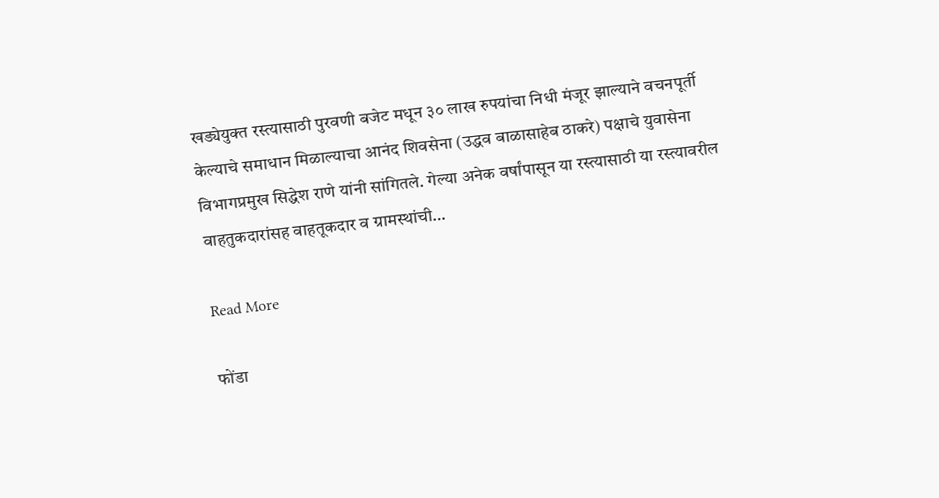खड्येयुक्त रस्त्यासाठी पुरवणी बजेट मधून ३० लाख रुपयांचा निधी मंजूर झाल्याने वचनपूर्ती केल्याचे समाधान मिळाल्याचा आनंद शिवसेना (उद्धव बाळासाहेब ठाकरे) पक्षाचे युवासेना विभागप्रमुख सिद्धेश राणे यांनी सांगितले. गेल्या अनेक वर्षांपासून या रस्त्यासाठी या रस्त्यावरील वाहतुकदारांसह वाहतूकदार व ग्रामस्थांची…

Read More

फोंडा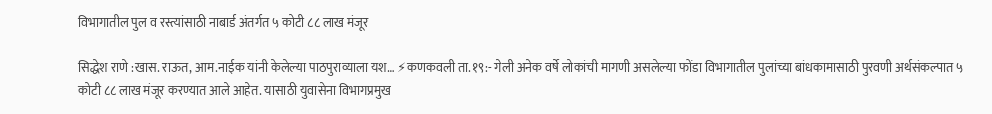विभागातील पुल व रस्त्यांसाठी नाबार्ड अंतर्गत ५ कोटी ८८ लाख मंजूर

सिद्धेश राणे :खास. राऊत, आम.नाईक यांनी केलेल्या पाठपुराव्याला यश… ⚡कणकवली ता.१९:- गेली अनेक वर्षे लोकांची मागणी असलेल्या फोंडा विभागातील पुलांच्या बांधकामासाठी पुरवणी अर्थसंकल्पात ५ कोटी ८८ लाख मंजूर करण्यात आले आहेत. यासाठी युवासेना विभागप्रमुख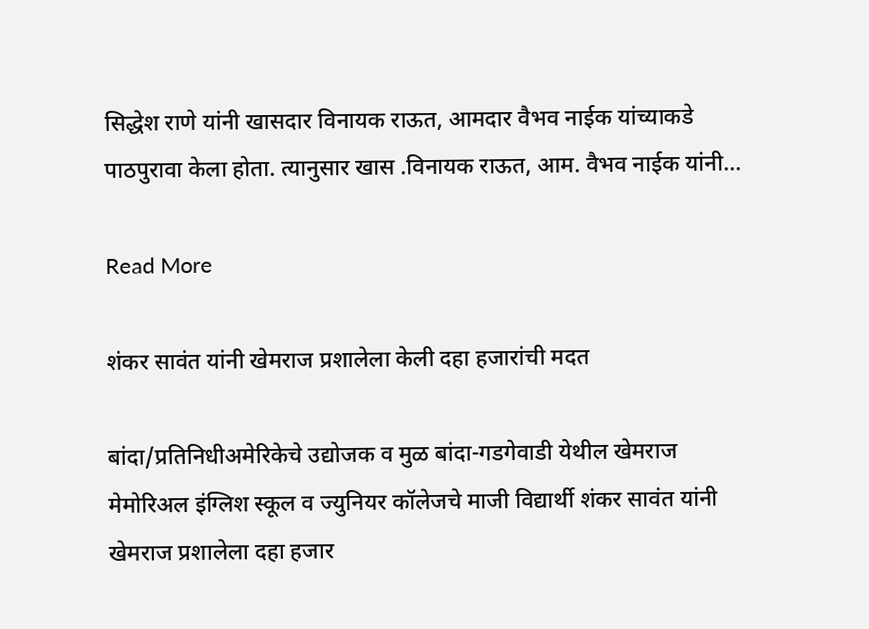सिद्धेश राणे यांनी खासदार विनायक राऊत, आमदार वैभव नाईक यांच्याकडे पाठपुरावा केला होता. त्यानुसार खास .विनायक राऊत, आम. वैभव नाईक यांनी…

Read More

शंकर सावंत यांनी खेमराज प्रशालेला केली दहा हजारांची मदत

बांदा/प्रतिनिधीअमेरिकेचे उद्योजक व मुळ बांदा-गडगेवाडी येथील खेमराज मेमोरिअल इंग्लिश स्कूल व ज्युनियर कॉलेजचे माजी विद्यार्थी शंकर सावंत यांनी खेमराज प्रशालेला दहा हजार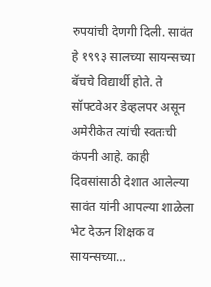रुपयांची देणगी दिली. सावंत हे १९९३ सालच्या सायन्सच्या बॅचचे विद्यार्थी होते. ते सॉफ्टवेअर डेव्हलपर असून अमेरीकेत त्यांची स्वतःची कंपनी आहे. काही दिवसांसाठी देशात आलेल्या सावंत यांनी आपल्या शाळेला भेट देऊन शिक्षक व सायन्सच्या…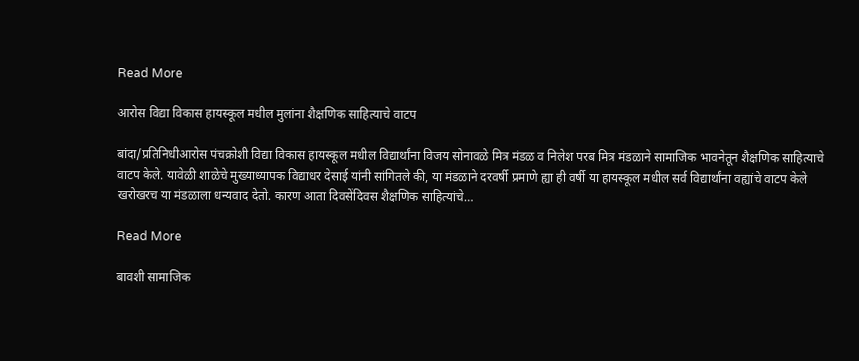Read More

आरोस विद्या विकास हायस्कूल मधील मुलांना शैक्षणिक साहित्याचे वाटप

बांदा/प्रतिनिधीआरोस पंचक्रोशी विद्या विकास हायस्कूल मधील विद्यार्थांना विजय सोनावळे मित्र मंडळ व निलेश परब मित्र मंडळाने सामाजिक भावनेतून शैक्षणिक साहित्याचे वाटप केले. यावेळी शाळेचे मुख्याध्यापक विद्याधर देसाई यांनी सांगितले की, या मंडळाने दरवर्षी प्रमाणे ह्या ही वर्षी या हायस्कूल मधील सर्व विद्यार्थांना वह्यांचे वाटप केले खरोखरच या मंडळाला धन्यवाद देतो. कारण आता दिवसेंदिवस शैक्षणिक साहित्यांचे…

Read More

बावशी सामाजिक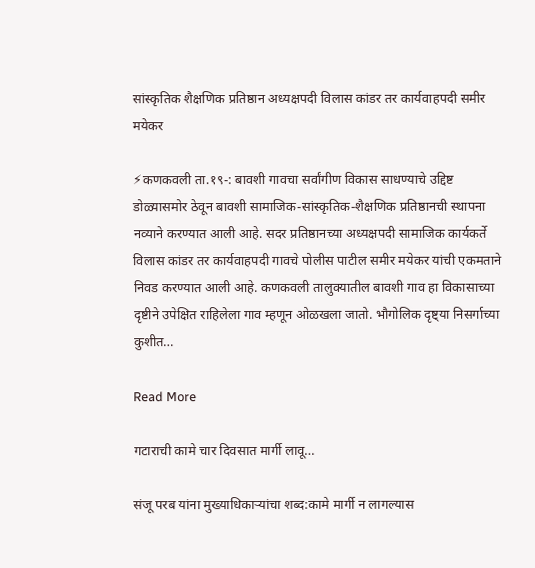सांस्कृतिक शैक्षणिक प्रतिष्ठान अध्यक्षपदी विलास कांडर तर कार्यवाहपदी समीर मयेकर

⚡कणकवली ता.१९-: बावशी गावचा सर्वांगीण विकास साधण्याचे उद्दिष्ट डोळ्यासमोर ठेवून बावशी सामाजिक-सांस्कृतिक-शैक्षणिक प्रतिष्ठानची स्थापना नव्याने करण्यात आली आहे. सदर प्रतिष्ठानच्या अध्यक्षपदी सामाजिक कार्यकर्ते विलास कांडर तर कार्यवाहपदी गावचे पोलीस पाटील समीर मयेकर यांची एकमताने निवड करण्यात आली आहे. कणकवली तालुक्यातील बावशी गाव हा विकासाच्या दृष्टीने उपेक्षित राहिलेला गाव म्हणून ओळखला जातो. भौगोलिक दृष्ट्या निसर्गाच्या कुशीत…

Read More

गटाराची कामे चार दिवसात मार्गी लावू…

संजू परब यांना मुख्याधिकाऱ्यांचा शब्द:कामे मार्गी न लागल्यास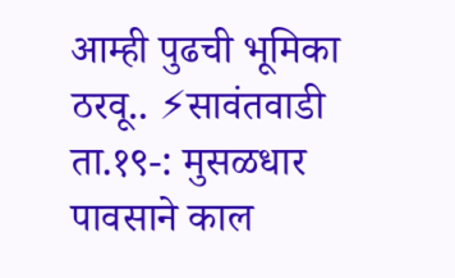आम्ही पुढची भूमिका ठरवू.. ⚡सावंतवाडी ता.१९-: मुसळधार पावसाने काल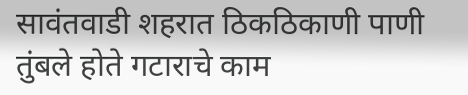सावंतवाडी शहरात ठिकठिकाणी पाणी तुंबले होते गटाराचे काम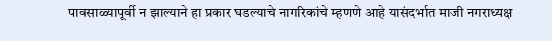पावसाळ्यापूर्वी न झाल्याने हा प्रकार घडल्याचे नागरिकांचे म्हणणे आहे यासंदर्भात माजी नगराध्यक्ष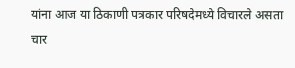यांना आज या ठिकाणी पत्रकार परिषदेमध्ये विचारले असता चार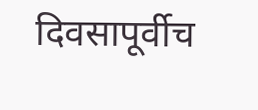दिवसापूर्वीच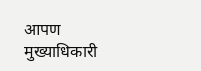आपण मुख्याधिकारी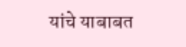यांचे याबाबत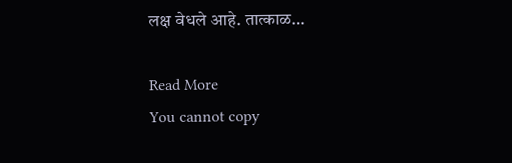लक्ष वेधले आहे. तात्काळ…

Read More
You cannot copy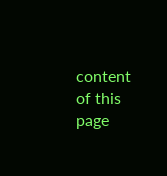content of this page